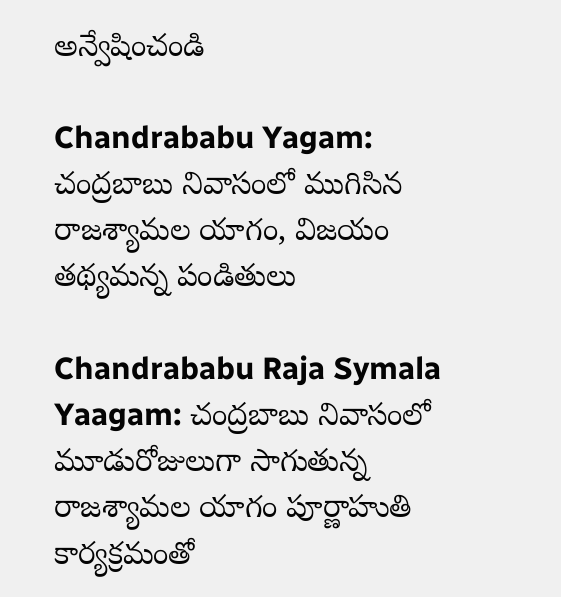అన్వేషించండి

Chandrababu Yagam: చంద్రబాబు నివాసంలో ముగిసిన రాజశ్యామల యాగం, విజయం తథ్యమన్న పండితులు

Chandrababu Raja Symala Yaagam: చంద్రబాబు నివాసంలో మూడురోజులుగా సాగుతున్న రాజశ్యామల యాగం పూర్ణాహుతి కార్యక్రమంతో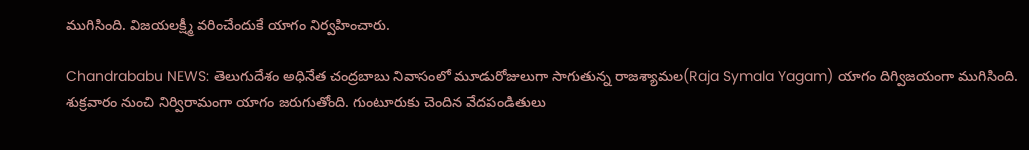ముగిసింది. విజయలక్ష్మీ వరించేందుకే యాగం నిర్వహించారు.

Chandrababu NEWS: తెలుగుదేశం అధినేత చంద్రబాబు నివాసంలో మూడురోజులుగా సాగుతున్న రాజశ్యామల(Raja Symala Yagam) యాగం దిగ్విజయంగా ముగిసింది. శుక్రవారం నుంచి నిర్విరామంగా యాగం జరుగుతోంది. గుంటూరుకు చెందిన వేదపండితులు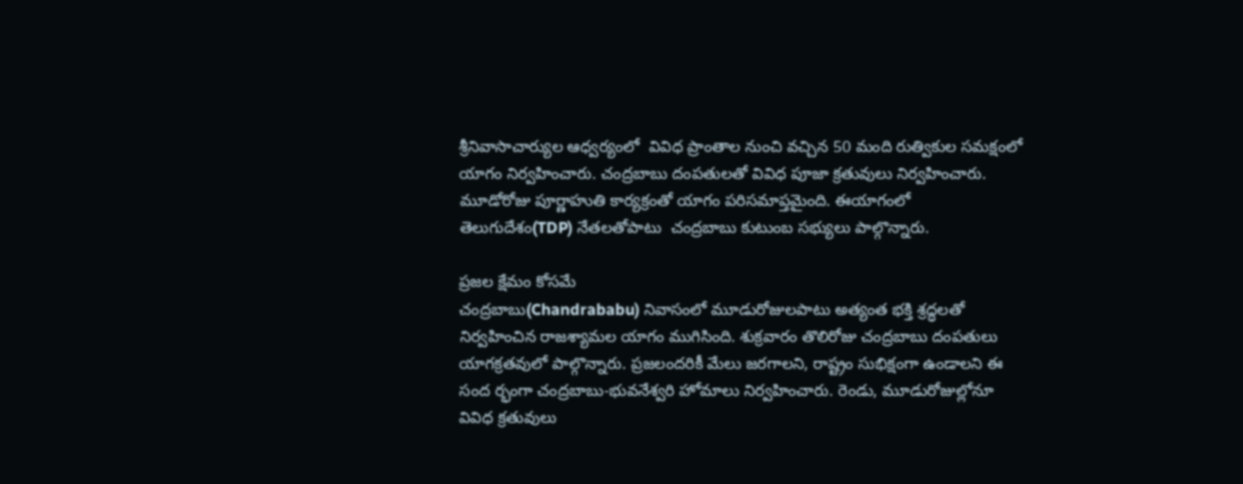శ్రీనివాసాచార్యుల ఆధ్వర్యంలో  వివిధ ప్రాంతాల నుంచి వచ్చిన 50 మంది రుత్వికుల సమక్షంలో యాగం నిర్వహించారు. చంద్రబాబు దంపతులతో వివిధ పూజా క్రతువులు నిర్వహించారు. మూడోరోజు పూర్ణాహుతి కార్యక్రంతో యాగం పరిసమాప్తమైంది. ఈయాగంలో తెలుగుదేశం(TDP) నేతలతోపాటు  చంద్రబాబు కుటుంబ సభ్యులు పాల్గొన్నారు.

ప్రజల క్షేమం కోసమే
చంద్రబాబు(Chandrababu) నివాసంలో మూడురోజులపాటు అత్యంత భక్తి శ్రద్ధలతో నిర్వహించిన రాజశ్యామల యాగం ముగిసింది. శుక్రవారం తొలిరోజు చంద్రబాబు దంపతులు యాగక్రతవులో పాల్గొన్నారు. ప్రజలందరికీ మేలు జరగాలని, రాష్ట్రం సుభిక్షంగా ఉండాలని ఈ సంద ర్భంగా చంద్రబాబు-భువనేశ్వరి హోమాలు నిర్వహించారు. రెండు, మూడురోజుల్లోనూ  వివిధ క్రతువులు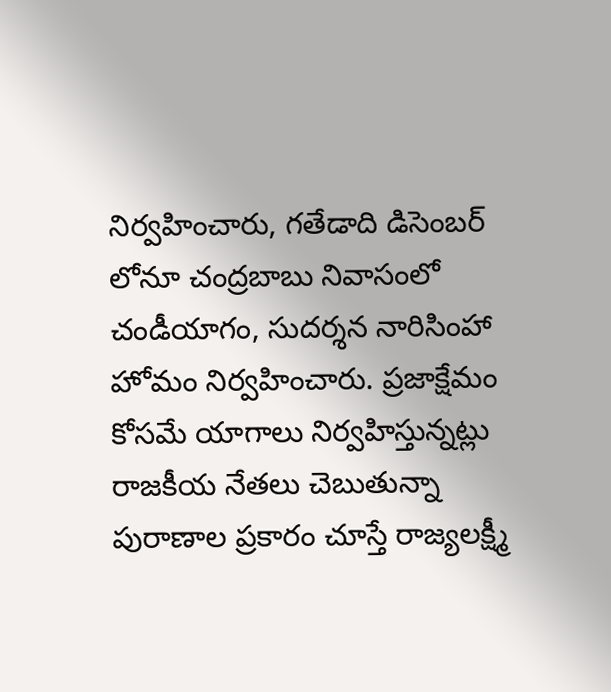నిర్వహించారు, గతేడాది డిసెంబర్ లోనూ చంద్రబాబు నివాసంలో చండీయాగం, సుదర్శన నారిసింహా హోమం నిర్వహించారు. ప్రజాక్షేమం కోసమే యాగాలు నిర్వహిస్తున్నట్లు రాజకీయ నేతలు చెబుతున్నా పురాణాల ప్రకారం చూస్తే రాజ్యలక్ష్మీ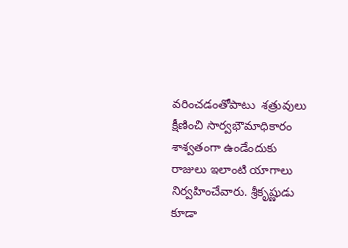వరించడంతోపాటు  శత్రువులు క్షీణించి సార్వభౌమాధికారం శాశ్వతంగా ఉండేందుకు రాజులు ఇలాంటి యాగాలు నిర్వహించేవారు. శ్రీకృష్ణుడు కూడా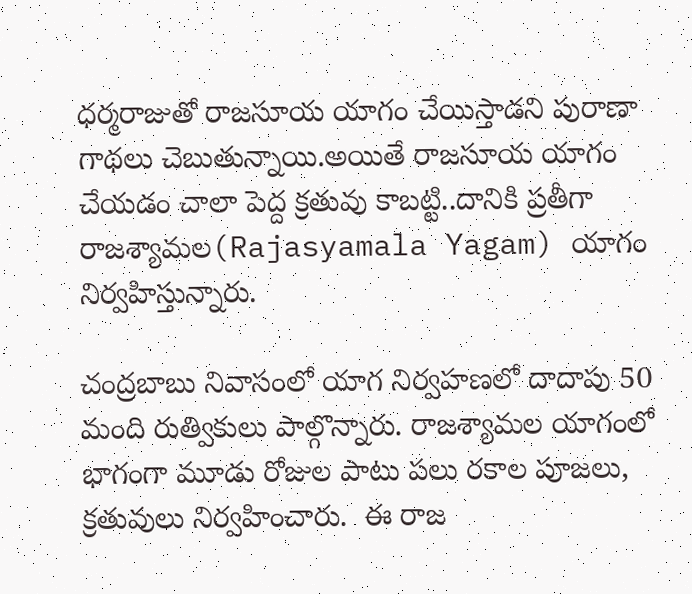ధర్మరాజుతో రాజసూయ యాగం చేయిస్తాడని పురాణా గాథలు చెబుతున్నాయి.అయితే రాజసూయ యాగం చేయడం చాలా పెద్ద క్రతువు కాబట్టి..దానికి ప్రతీగా రాజశ్యామల(Rajasyamala Yagam) యాగం నిర్వహిస్తున్నారు.

చంద్రబాబు నివాసంలో యాగ నిర్వహణలో దాదాపు 50 మంది రుత్వికులు పాల్గొన్నారు. రాజశ్యామల యాగంలో భాగంగా మూడు రోజుల పాటు పలు రకాల పూజలు, క్రతువులు నిర్వహించారు.  ఈ రాజ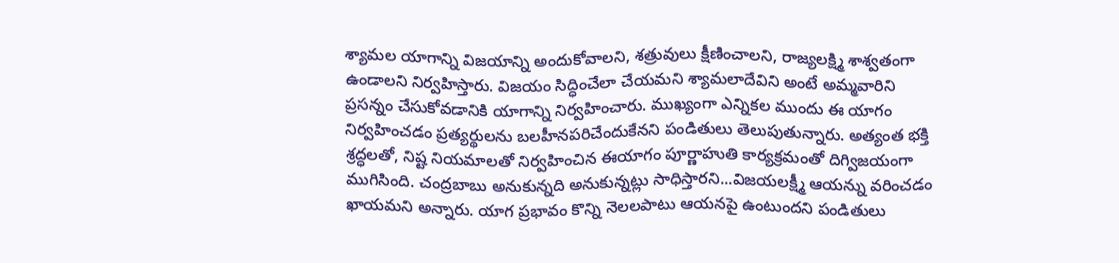శ్యామల యాగాన్ని విజయాన్ని అందుకోవాలని, శత్రువులు క్షీణించాలని, రాజ్యలక్ష్మి శాశ్వతంగా ఉండాలని నిర్వహిస్తారు. విజయం సిద్ధించేలా చేయమని శ్యామలాదేవిని అంటే అమ్మవారిని ప్రసన్నం చేసుకోవడానికి యాగాన్ని నిర్వహించారు. ముఖ్యంగా ఎన్నికల ముందు ఈ యాగం నిర్వహించడం ప్రత్యర్థులను బలహీనపరిచేందుకేనని పండితులు తెలుపుతున్నారు. అత్యంత భక్తి శ్రద్ధలతో, నిష్ట నియమాలతో నిర్వహించిన ఈయాగం పూర్ణాహుతి కార్యక్రమంతో దిగ్విజయంగా ముగిసింది. చంద్రబాబు అనుకున్నది అనుకున్నట్లు సాధిస్తారని...విజయలక్ష్మీ ఆయన్ను వరించడం ఖాయమని అన్నారు. యాగ ప్రభావం కొన్ని నెలలపాటు ఆయనపై ఉంటుందని పండితులు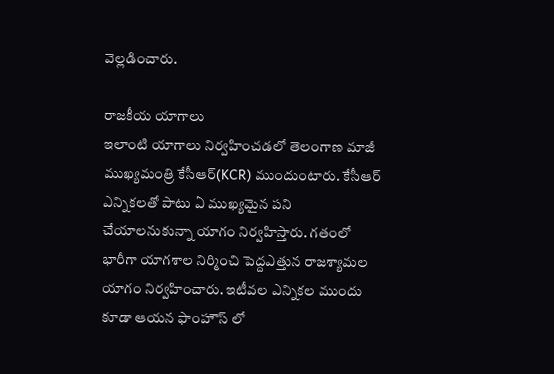వెల్లడించారు.

రాజకీయ యాగాలు
ఇలాంటి యాగాలు నిర్వహించడలో తెలంగాణ మాజీ ముఖ్యమంత్రి కేసీఆర్(KCR) ముందుంటారు. కేసీఆర్ ఎన్నికలతో పాటు ఏ ముఖ్యమైన పని చేయాలనుకున్నా యాగం నిర్వహిస్తారు. గతంలో భారీగా యాగశాల నిర్మించి పెద్దఎత్తున రాజశ్యామల యాగం నిర్వహించారు. ఇటీవల ఎన్నికల ముందు కూడా ఆయన ఫాంహౌస్ లో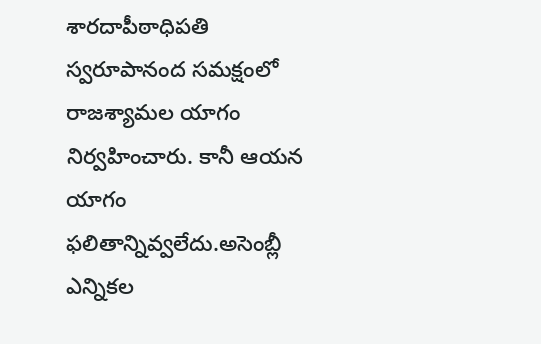శారదాపీఠాధిపతి స్వరూపానంద సమక్షంలో రాజశ్యామల యాగం నిర్వహించారు. కానీ ఆయన యాగం ఫలితాన్నివ్వలేదు.అసెంబ్లీ ఎన్నికల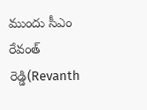ముందు సీఎం రేవంత్ రెడ్డి(Revanth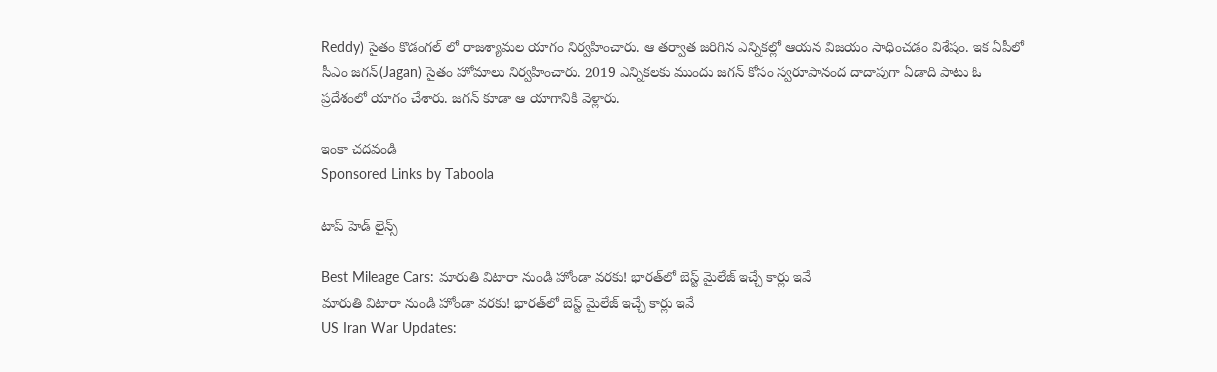Reddy) సైతం కొడంగల్ లో రాజశ్యామల యాగం నిర్వహించారు. ఆ తర్వాత జరిగిన ఎన్నికల్లో ఆయన విజయం సాధించడం విశేషం. ఇక ఏపీలో సీఎం జగన్(Jagan) సైతం హోమాలు నిర్వహించారు. 2019 ఎన్నికలకు ముందు జగన్ కోసం స్వరూపానంద దాదాపుగా ఏడాది పాటు ఓ ప్రదేశంలో యాగం చేశారు. జగన్ కూడా ఆ యాగానికి వెళ్లారు.

ఇంకా చదవండి
Sponsored Links by Taboola

టాప్ హెడ్ లైన్స్

Best Mileage Cars: మారుతి విటారా నుండి హోండా వరకు! భారత్‌లో బెస్ట్ మైలేజ్ ఇచ్చే కార్లు ఇవే
మారుతి విటారా నుండి హోండా వరకు! భారత్‌లో బెస్ట్ మైలేజ్ ఇచ్చే కార్లు ఇవే
US Iran War Updates: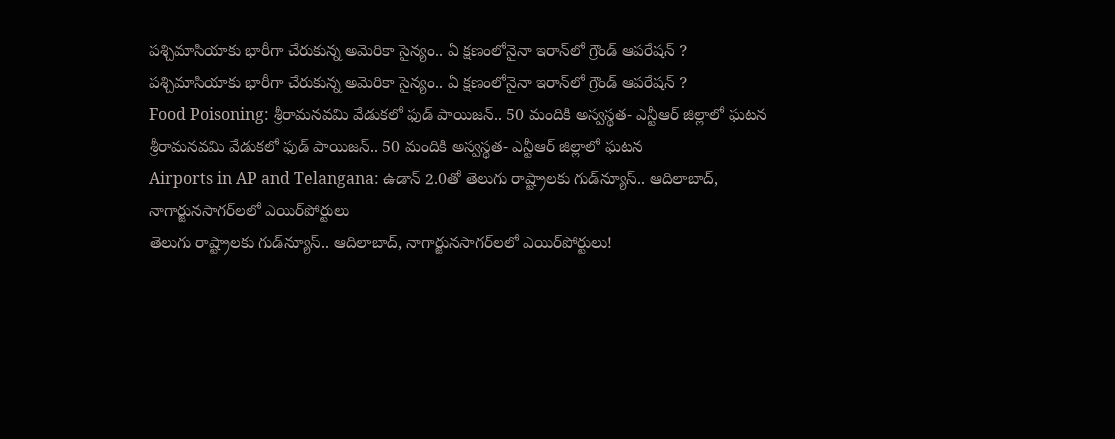పశ్చిమాసియాకు భారీగా చేరుకున్న అమెరికా సైన్యం.. ఏ క్షణంలోనైనా ఇరాన్‌లో గ్రౌండ్ ఆపరేషన్ ?
పశ్చిమాసియాకు భారీగా చేరుకున్న అమెరికా సైన్యం.. ఏ క్షణంలోనైనా ఇరాన్‌లో గ్రౌండ్ ఆపరేషన్ ?
Food Poisoning: శ్రీరామనవమి వేడుకలో ఫుడ్ పాయిజన్.. 50 మందికి అస్వస్థత- ఎన్టీఆర్ జిల్లాలో ఘటన
శ్రీరామనవమి వేడుకలో ఫుడ్ పాయిజన్.. 50 మందికి అస్వస్థత- ఎన్టీఆర్ జిల్లాలో ఘటన
Airports in AP and Telangana: ఉడాన్‌ 2.0తో తెలుగు రాష్ట్రాలకు గుడ్‌న్యూస్.. ఆదిలాబాద్, నాగార్జునసాగర్‌లలో ఎయిర్‌పోర్టులు
తెలుగు రాష్ట్రాలకు గుడ్‌న్యూస్.. ఆదిలాబాద్, నాగార్జునసాగర్‌లలో ఎయిర్‌పోర్టులు!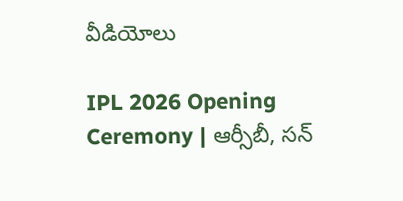వీడియోలు

IPL 2026 Opening Ceremony | ఆర్సీబీ, సన్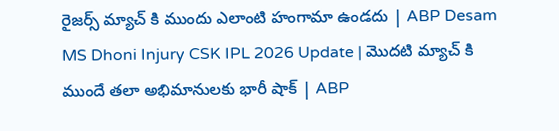రైజర్స్ మ్యాచ్ కి ముందు ఎలాంటి హంగామా ఉండదు | ABP Desam
MS Dhoni Injury CSK IPL 2026 Update | మొదటి మ్యాచ్ కి ముందే తలా అభిమానులకు భారీ షాక్ | ABP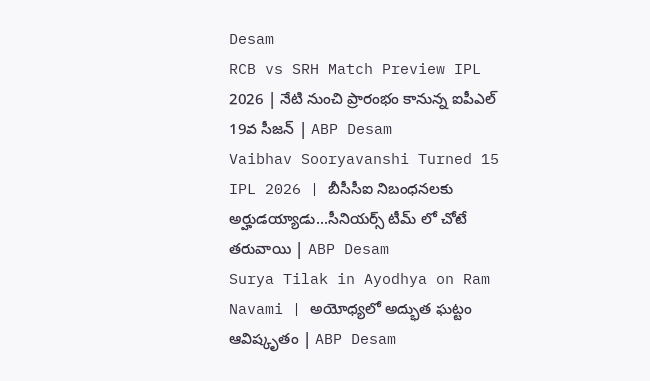Desam
RCB vs SRH Match Preview IPL 2026 | నేటి నుంచి ప్రారంభం కానున్న ఐపీఎల్ 19వ సీజన్ | ABP Desam
Vaibhav Sooryavanshi Turned 15 IPL 2026 | బీసీసీఐ నిబంధనలకు అర్హుడయ్యాడు...సీనియర్స్ టీమ్ లో చోటే తరువాయి | ABP Desam
Surya Tilak in Ayodhya on Ram Navami | అయోధ్యలో అద్భుత ఘట్టం ఆవిష్కృతం | ABP Desam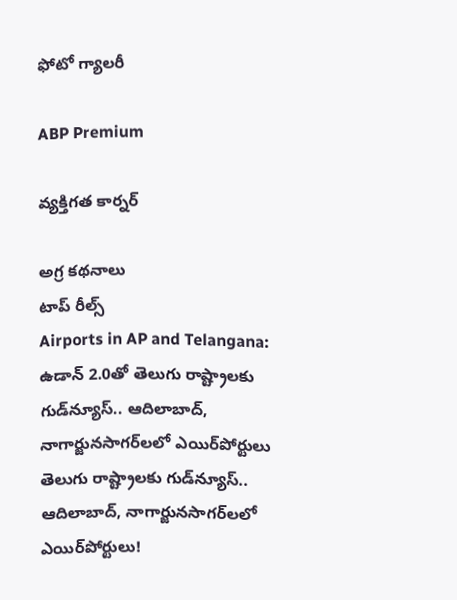ఫోటో గ్యాలరీ

ABP Premium

వ్యక్తిగత కార్నర్

అగ్ర కథనాలు
టాప్ రీల్స్
Airports in AP and Telangana: ఉడాన్‌ 2.0తో తెలుగు రాష్ట్రాలకు గుడ్‌న్యూస్.. ఆదిలాబాద్, నాగార్జునసాగర్‌లలో ఎయిర్‌పోర్టులు
తెలుగు రాష్ట్రాలకు గుడ్‌న్యూస్.. ఆదిలాబాద్, నాగార్జునసాగర్‌లలో ఎయిర్‌పోర్టులు!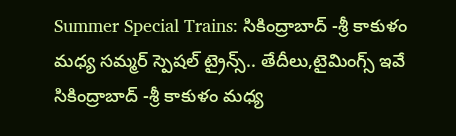Summer Special Trains: సికింద్రాబాద్ -శ్రీ కాకుళం మధ్య సమ్మర్ స్పెషల్ ట్రైన్స్.. తేదీలు,టైమింగ్స్ ఇవే
సికింద్రాబాద్ -శ్రీ కాకుళం మధ్య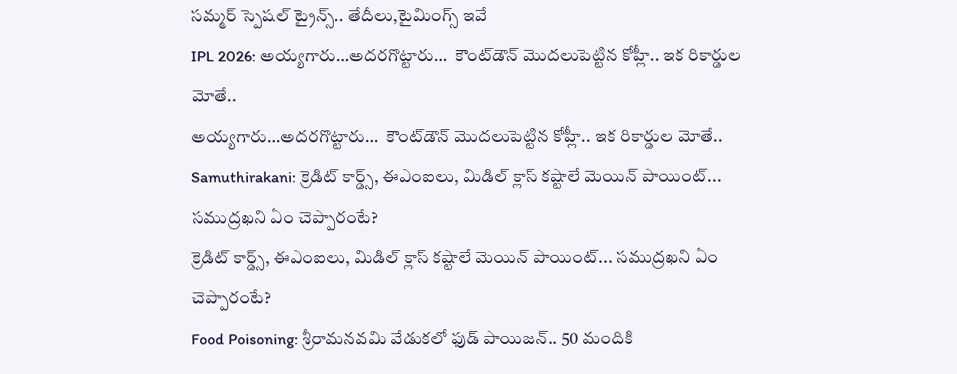సమ్మర్ స్పెషల్ ట్రైన్స్.. తేదీలు,టైమింగ్స్ ఇవే
IPL 2026: అయ్యగారు…అదరగొట్టారు…  కౌంట్‌డౌన్ మొదలుపెట్టిన కోహ్లీ.. ఇక రికార్డుల మోతే..
అయ్యగారు…అదరగొట్టారు…  కౌంట్‌డౌన్ మొదలుపెట్టిన కోహ్లీ.. ఇక రికార్డుల మోతే..
Samuthirakani: క్రెడిట్ కార్డ్స్, ఈఎంఐలు, మిడిల్ క్లాస్ కష్టాలే మెయిన్ పాయింట్... సముద్రఖని ఏం చెప్పారంటే?
క్రెడిట్ కార్డ్స్, ఈఎంఐలు, మిడిల్ క్లాస్ కష్టాలే మెయిన్ పాయింట్... సముద్రఖని ఏం చెప్పారంటే?
Food Poisoning: శ్రీరామనవమి వేడుకలో ఫుడ్ పాయిజన్.. 50 మందికి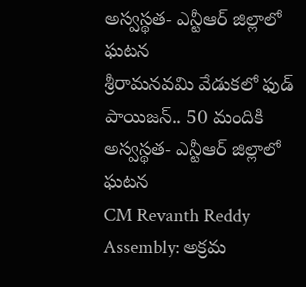అస్వస్థత- ఎన్టీఆర్ జిల్లాలో ఘటన
శ్రీరామనవమి వేడుకలో ఫుడ్ పాయిజన్.. 50 మందికి అస్వస్థత- ఎన్టీఆర్ జిల్లాలో ఘటన
CM Revanth Reddy Assembly: అక్రమ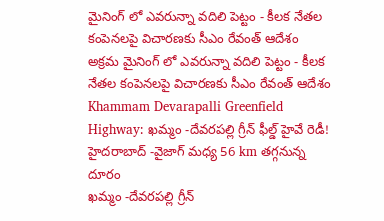మైనింగ్ లో ఎవరున్నా వదిలి పెట్టం - కీలక నేతల కంపెనలపై విచారణకు సీఎం రేవంత్ ఆదేశం
అక్రమ మైనింగ్ లో ఎవరున్నా వదిలి పెట్టం - కీలక నేతల కంపెనలపై విచారణకు సీఎం రేవంత్ ఆదేశం
Khammam Devarapalli Greenfield Highway: ఖమ్మం -దేవరపల్లి గ్రీన్ ఫీల్డ్ హైవే రెడీ! హైదరాబాద్ -వైజాగ్ మధ్య 56 km తగ్గనున్న దూరం
ఖమ్మం -దేవరపల్లి గ్రీన్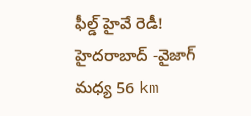ఫీల్డ్ హైవే రెడీ! హైదరాబాద్ -వైజాగ్ మధ్య 56 km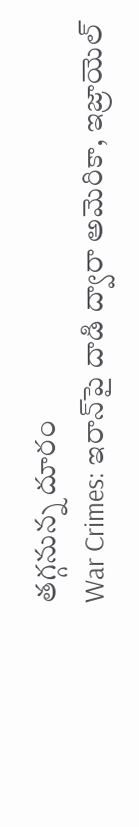తగ్గనున్న దూరం
War Crimes: ఇరాన్‌పై దాడి ద్వారా అమెరికా, ఇజ్రాయెల్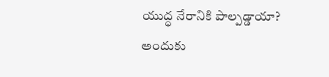యుద్ధ నేరానికి పాల్పడ్డాయా? అందుకు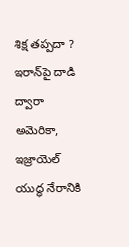శిక్ష తప్పదా ?
ఇరాన్‌పై దాడి ద్వారా అమెరికా, ఇజ్రాయెల్ యుద్ధ నేరానికి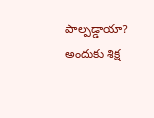పాల్పడ్డాయా? అందుకు శిక్ష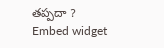తప్పదా ?
Embed widget